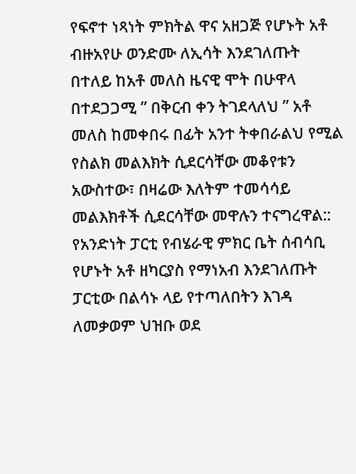የፍኖተ ነጻነት ምክትል ዋና አዘጋጅ የሆኑት አቶ ብዙአየሁ ወንድሙ ለኢሳት እንደገለጡት በተለይ ከአቶ መለስ ዜናዊ ሞት በሁዋላ በተደጋጋሚ ” በቅርብ ቀን ትገደላለህ ” አቶ መለስ ከመቀበሩ በፊት አንተ ትቀበራልህ የሚል የስልክ መልእክት ሲደርሳቸው መቆየቱን አውስተው፣ በዛሬው እለትም ተመሳሳይ መልእክቶች ሲደርሳቸው መዋሉን ተናግረዋል::
የአንድነት ፓርቲ የብሄራዊ ምክር ቤት ሰብሳቢ የሆኑት አቶ ዘካርያስ የማነአብ እንደገለጡት ፓርቲው በልሳኑ ላይ የተጣለበትን እገዳ ለመቃወም ህዝቡ ወደ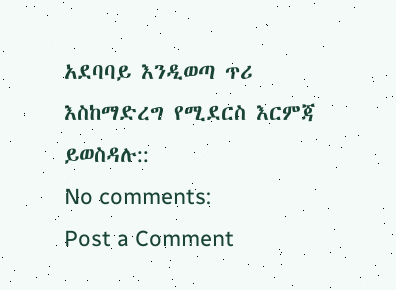አደባባይ እንዲወጣ ጥሪ እስከማድረግ የሚደርስ እርምጃ ይወስዳሉ::
No comments:
Post a Comment